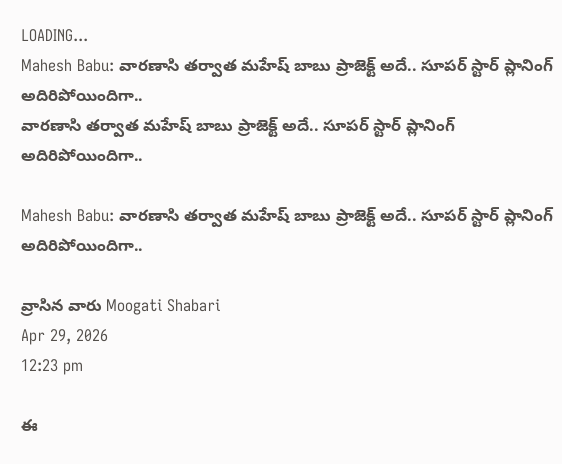LOADING...
Mahesh Babu: వారణాసి తర్వాత మహేష్ బాబు ప్రాజెక్ట్ అదే.. సూపర్ స్టార్ ప్లానింగ్ అదిరిపోయిందిగా..
వారణాసి తర్వాత మహేష్ బాబు ప్రాజెక్ట్ అదే.. సూపర్ స్టార్ ప్లానింగ్ అదిరిపోయిందిగా..

Mahesh Babu: వారణాసి తర్వాత మహేష్ బాబు ప్రాజెక్ట్ అదే.. సూపర్ స్టార్ ప్లానింగ్ అదిరిపోయిందిగా..

వ్రాసిన వారు Moogati Shabari
Apr 29, 2026
12:23 pm

ఈ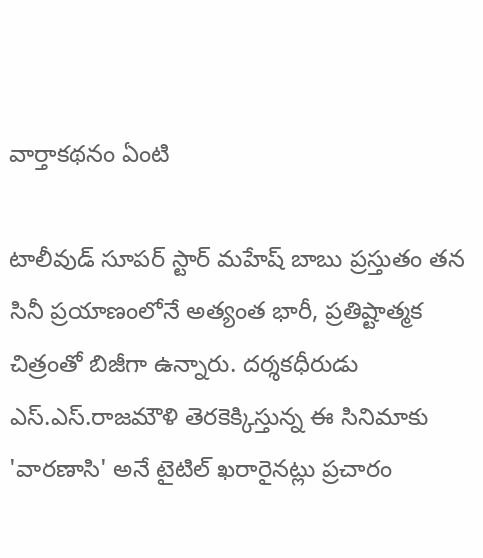వార్తాకథనం ఏంటి

టాలీవుడ్ సూపర్ స్టార్ మహేష్ బాబు ప్రస్తుతం తన సినీ ప్రయాణంలోనే అత్యంత భారీ, ప్రతిష్టాత్మక చిత్రంతో బిజీగా ఉన్నారు. దర్శకధీరుడు ఎస్.ఎస్.రాజమౌళి తెరకెక్కిస్తున్న ఈ సినిమాకు 'వారణాసి' అనే టైటిల్ ఖరారైనట్లు ప్రచారం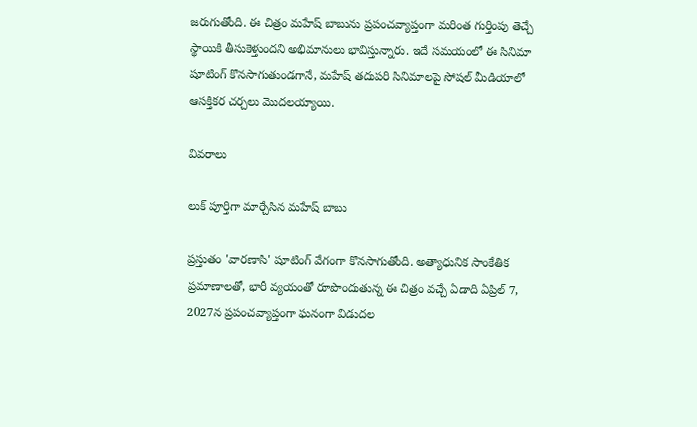జరుగుతోంది. ఈ చిత్రం మహేష్ బాబును ప్రపంచవ్యాప్తంగా మరింత గుర్తింపు తెచ్చే స్థాయికి తీసుకెళ్తుందని అభిమానులు భావిస్తున్నారు. ఇదే సమయంలో ఈ సినిమా షూటింగ్ కొనసాగుతుండగానే, మహేష్ తదుపరి సినిమాలపై సోషల్ మీడియాలో ఆసక్తికర చర్చలు మొదలయ్యాయి.

వివరాలు

లుక్ పూర్తిగా మార్చేసిన మహేష్ బాబు

ప్రస్తుతం 'వారణాసి' షూటింగ్ వేగంగా కొనసాగుతోంది. అత్యాధునిక సాంకేతిక ప్రమాణాలతో, భారీ వ్యయంతో రూపొందుతున్న ఈ చిత్రం వచ్చే ఏడాది ఏప్రిల్ 7, 2027న ప్రపంచవ్యాప్తంగా ఘనంగా విడుదల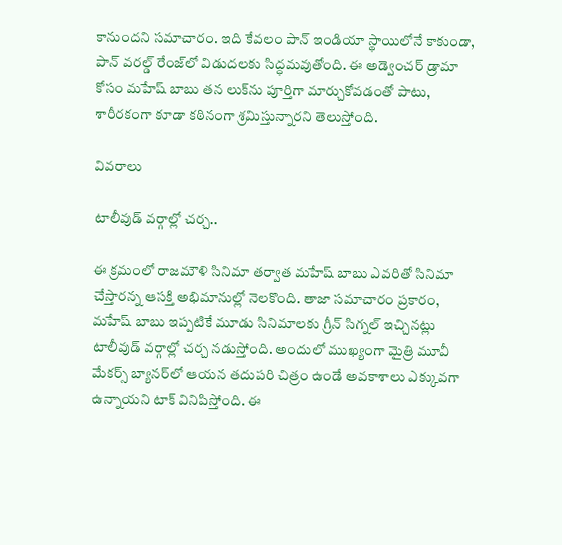కానుందని సమాచారం. ఇది కేవలం పాన్ ఇండియా స్థాయిలోనే కాకుండా, పాన్ వరల్డ్ రేంజ్‌లో విడుదలకు సిద్ధమవుతోంది. ఈ అడ్వెంచర్ డ్రామా కోసం మహేష్ బాబు తన లుక్‌ను పూర్తిగా మార్చుకోవడంతో పాటు, శారీరకంగా కూడా కఠినంగా శ్రమిస్తున్నారని తెలుస్తోంది.

వివరాలు

టాలీవుడ్ వర్గాల్లో చర్చ..

ఈ క్రమంలో రాజమౌళి సినిమా తర్వాత మహేష్ బాబు ఎవరితో సినిమా చేస్తారన్న ఆసక్తి అభిమానుల్లో నెలకొంది. తాజా సమాచారం ప్రకారం, మహేష్ బాబు ఇప్పటికే మూడు సినిమాలకు గ్రీన్ సిగ్నల్ ఇచ్చినట్లు టాలీవుడ్ వర్గాల్లో చర్చ నడుస్తోంది. అందులో ముఖ్యంగా మైత్రి మూవీ మేకర్స్ బ్యానర్‌లో ఆయన తదుపరి చిత్రం ఉండే అవకాశాలు ఎక్కువగా ఉన్నాయని టాక్ వినిపిస్తోంది. ఈ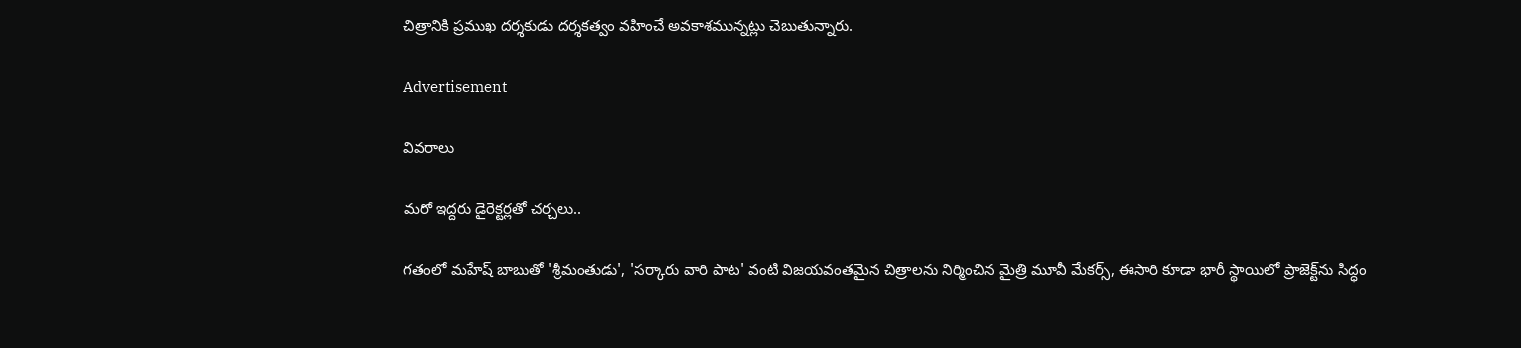చిత్రానికి ప్రముఖ దర్శకుడు దర్శకత్వం వహించే అవకాశమున్నట్లు చెబుతున్నారు.

Advertisement

వివరాలు

మరో ఇద్దరు డైరెక్టర్లతో చర్చలు..

గతంలో మహేష్ బాబుతో 'శ్రీమంతుడు', 'సర్కారు వారి పాట' వంటి విజయవంతమైన చిత్రాలను నిర్మించిన మైత్రి మూవీ మేకర్స్, ఈసారి కూడా భారీ స్థాయిలో ప్రాజెక్ట్‌ను సిద్ధం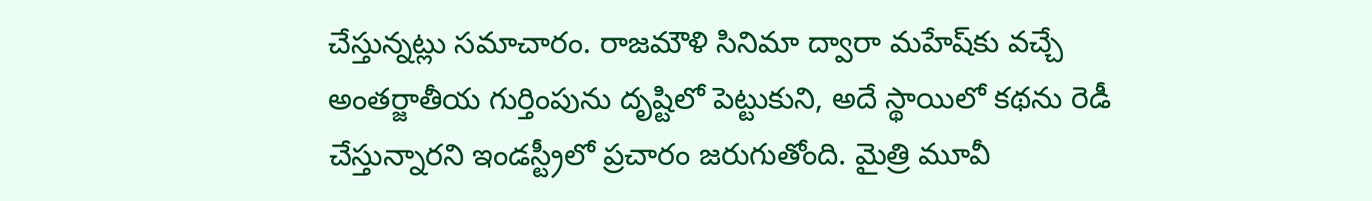చేస్తున్నట్లు సమాచారం. రాజమౌళి సినిమా ద్వారా మహేష్‌కు వచ్చే అంతర్జాతీయ గుర్తింపును దృష్టిలో పెట్టుకుని, అదే స్థాయిలో కథను రెడీ చేస్తున్నారని ఇండస్ట్రీలో ప్రచారం జరుగుతోంది. మైత్రి మూవీ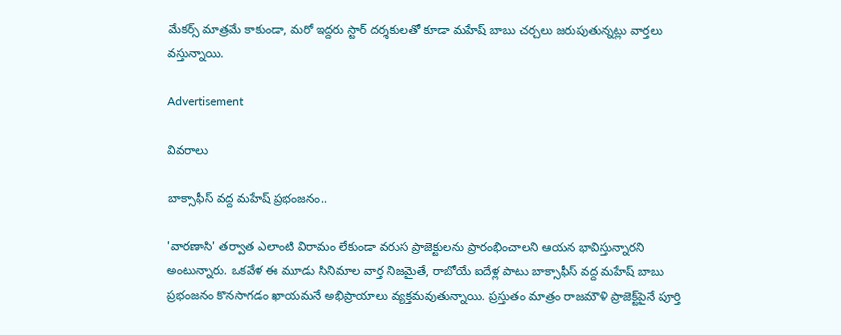మేకర్స్ మాత్రమే కాకుండా, మరో ఇద్దరు స్టార్ దర్శకులతో కూడా మహేష్ బాబు చర్చలు జరుపుతున్నట్లు వార్తలు వస్తున్నాయి.

Advertisement

వివరాలు

బాక్సాఫీస్ వద్ద మహేష్ ప్రభంజనం..

'వారణాసి' తర్వాత ఎలాంటి విరామం లేకుండా వరుస ప్రాజెక్టులను ప్రారంభించాలని ఆయన భావిస్తున్నారని అంటున్నారు. ఒకవేళ ఈ మూడు సినిమాల వార్త నిజమైతే, రాబోయే ఐదేళ్ల పాటు బాక్సాఫీస్ వద్ద మహేష్ బాబు ప్రభంజనం కొనసాగడం ఖాయమనే అభిప్రాయాలు వ్యక్తమవుతున్నాయి. ప్రస్తుతం మాత్రం రాజమౌళి ప్రాజెక్ట్‌పైనే పూర్తి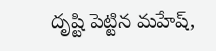దృష్టి పెట్టిన మహేష్,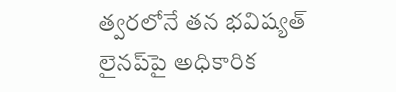త్వరలోనే తన భవిష్యత్ లైనప్‌పై అధికారిక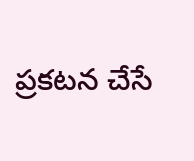ప్రకటన చేసే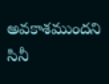అవకాశముందని సినీ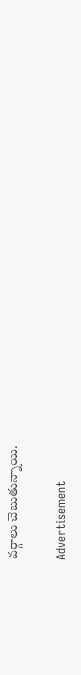వర్గాలు చెబుతున్నాయి.

Advertisement